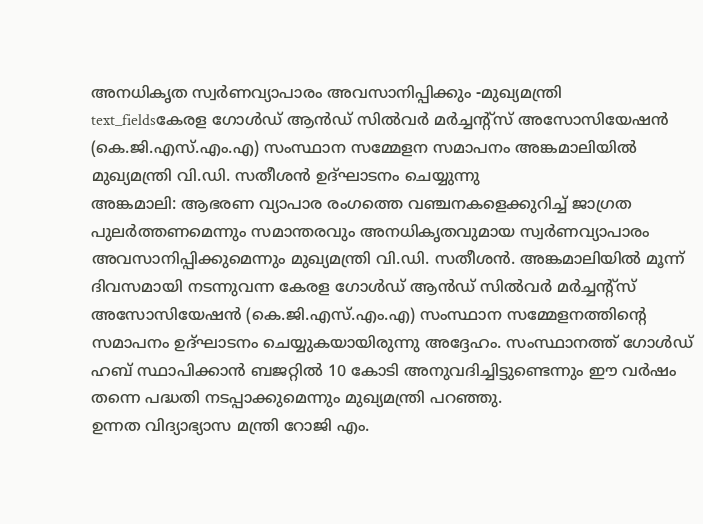അനധികൃത സ്വർണവ്യാപാരം അവസാനിപ്പിക്കും -മുഖ്യമന്ത്രി
text_fieldsകേരള ഗോൾഡ് ആൻഡ് സിൽവർ മർച്ചന്റ്സ് അസോസിയേഷൻ (കെ.ജി.എസ്.എം.എ) സംസ്ഥാന സമ്മേളന സമാപനം അങ്കമാലിയിൽ മുഖ്യമന്ത്രി വി.ഡി. സതീശൻ ഉദ്ഘാടനം ചെയ്യുന്നു
അങ്കമാലി: ആഭരണ വ്യാപാര രംഗത്തെ വഞ്ചനകളെക്കുറിച്ച് ജാഗ്രത പുലർത്തണമെന്നും സമാന്തരവും അനധികൃതവുമായ സ്വർണവ്യാപാരം അവസാനിപ്പിക്കുമെന്നും മുഖ്യമന്ത്രി വി.ഡി. സതീശൻ. അങ്കമാലിയിൽ മൂന്ന് ദിവസമായി നടന്നുവന്ന കേരള ഗോൾഡ് ആൻഡ് സിൽവർ മർച്ചന്റ്സ് അസോസിയേഷൻ (കെ.ജി.എസ്.എം.എ) സംസ്ഥാന സമ്മേളനത്തിന്റെ സമാപനം ഉദ്ഘാടനം ചെയ്യുകയായിരുന്നു അദ്ദേഹം. സംസ്ഥാനത്ത് ഗോൾഡ് ഹബ് സ്ഥാപിക്കാൻ ബജറ്റിൽ 10 കോടി അനുവദിച്ചിട്ടുണ്ടെന്നും ഈ വർഷം തന്നെ പദ്ധതി നടപ്പാക്കുമെന്നും മുഖ്യമന്ത്രി പറഞ്ഞു.
ഉന്നത വിദ്യാഭ്യാസ മന്ത്രി റോജി എം.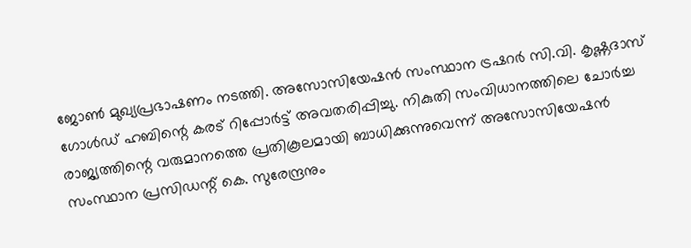ജോൺ മുഖ്യപ്രഭാഷണം നടത്തി. അസോസിയേഷൻ സംസ്ഥാന ട്രഷറർ സി.വി. കൃഷ്ണദാസ് ഗോൾഡ് ഹബിന്റെ കരട് റിപ്പോർട്ട് അവതരിപ്പിച്ചു. നികുതി സംവിധാനത്തിലെ ചോർച്ച രാജ്യത്തിന്റെ വരുമാനത്തെ പ്രതികൂലമായി ബാധിക്കുന്നുവെന്ന് അസോസിയേഷൻ സംസ്ഥാന പ്രസിഡന്റ് കെ. സുരേന്ദ്രനും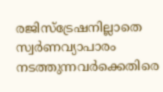രജിസ്ട്രേഷനില്ലാതെ സ്വർണവ്യാപാരം നടത്തുന്നവർക്കെതിരെ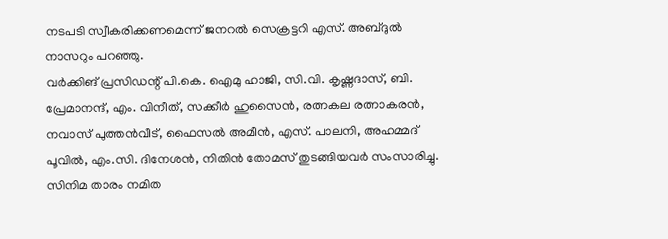നടപടി സ്വീകരിക്കണമെന്ന് ജനറൽ സെക്രട്ടറി എസ്. അബ്ദുൽ നാസറും പറഞ്ഞു.
വർക്കിങ് പ്രസിഡന്റ് പി.കെ. ഐമു ഹാജി, സി.വി. കൃഷ്ണദാസ്, ബി. പ്രേമാനന്ദ്, എം. വിനീത്, സക്കീർ ഹുസൈൻ, രത്നകല രത്നാകരൻ, നവാസ് പുത്തൻവീട്, ഫൈസൽ അമീൻ, എസ്. പാലനി, അഹമ്മദ് പൂവിൽ, എം.സി. ദിനേശൻ, നിതിൻ തോമസ് തുടങ്ങിയവർ സംസാരിച്ചു. സിനിമ താരം നമിത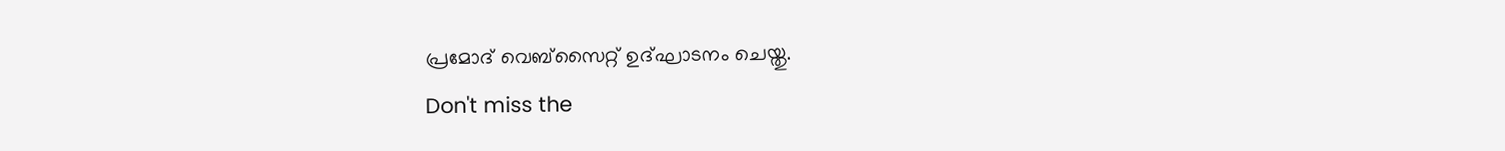പ്രമോദ് വെബ്സൈറ്റ് ഉദ്ഘാടനം ചെയ്തു.
Don't miss the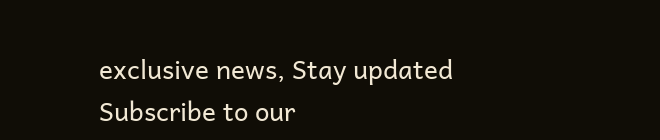exclusive news, Stay updated
Subscribe to our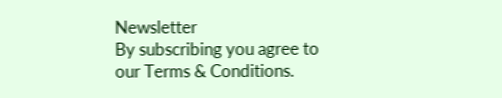Newsletter
By subscribing you agree to our Terms & Conditions.